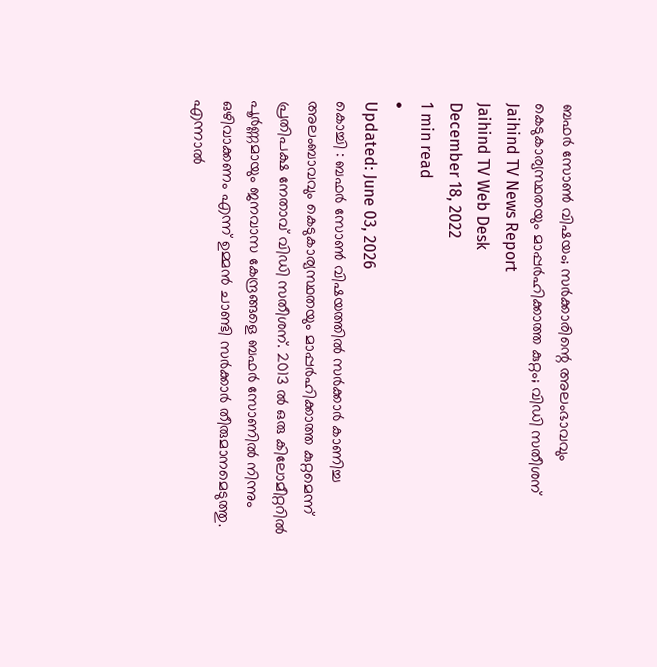ബഫർ സോൺ വിഷയം; സർക്കാരിന്റെ അലംഭാവവും കെടുകാര്യസ്ഥതയും മാപ്പർഹിക്കാത്ത കുറ്റം; വിഡി സതീശന്
Jaihind TV News Report
Jaihind TV Web Desk
December 18, 2022
1 min read
•
Updated: June 03, 2026
കൊച്ചി : ബഫർ സോൺ വിഷയത്തിൽ സർക്കാർ കാണിച്ച അലംബാവവും കെടുകാര്യസ്ഥതയും മാപ്പർഹിക്കാത്ത കുറ്റമെന്ന് പ്രതിപക്ഷ നേതാവ് വിഡി സതീശന്. 2013 ൽ ഒരു കിലോമീറ്ററിൽ പൂർണ്ണമായും ജനവാസ കേന്ദ്രങ്ങളെ ബഫർ സോണിൽ നിന്നും ഒഴിവാക്കണം എന്ന് ഉമ്മൻ ചാണ്ടി സർക്കാർ തീരുമാനമെടുത്തു. എന്നാൽ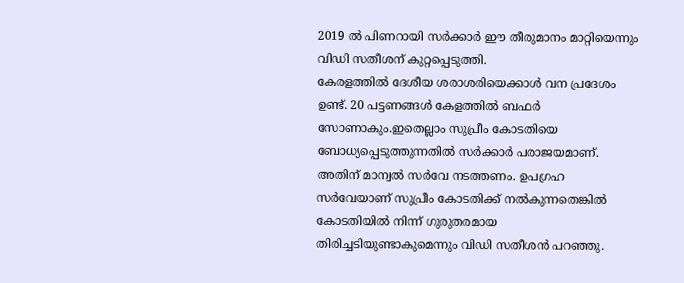2019 ൽ പിണറായി സർക്കാർ ഈ തീരുമാനം മാറ്റിയെന്നും വിഡി സതീശന് കുറ്റപ്പെടുത്തി.
കേരളത്തിൽ ദേശീയ ശരാശരിയെക്കാൾ വന പ്രദേശം ഉണ്ട്. 20 പട്ടണങ്ങൾ കേളത്തിൽ ബഫർ സോണാകും.ഇതെല്ലാം സുപ്രീം കോടതിയെ ബോധ്യപ്പെടുത്തുന്നതിൽ സർക്കാർ പരാജയമാണ്. അതിന് മാന്വൽ സർവേ നടത്തണം. ഉപഗ്രഹ സർവേയാണ് സുപ്രീം കോടതിക്ക് നൽകുന്നതെങ്കിൽ കോടതിയിൽ നിന്ന് ഗുരുതരമായ തിരിച്ചടിയുണ്ടാകുമെന്നും വിഡി സതീശൻ പറഞ്ഞു.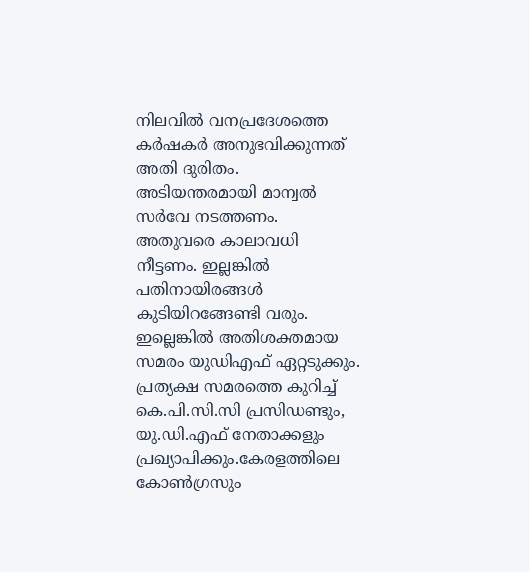നിലവിൽ വനപ്രദേശത്തെ കർഷകർ അനുഭവിക്കുന്നത് അതി ദുരിതം. അടിയന്തരമായി മാന്വൽ സർവേ നടത്തണം. അതുവരെ കാലാവധി നീട്ടണം. ഇല്ലങ്കിൽ പതിനായിരങ്ങൾ കുടിയിറങ്ങേണ്ടി വരും. ഇല്ലെങ്കിൽ അതിശക്തമായ സമരം യുഡിഎഫ് ഏറ്റടുക്കും. പ്രത്യക്ഷ സമരത്തെ കുറിച്ച് കെ.പി.സി.സി പ്രസിഡണ്ടും, യു.ഡി.എഫ് നേതാക്കളും പ്രഖ്യാപിക്കും.കേരളത്തിലെ കോൺഗ്രസും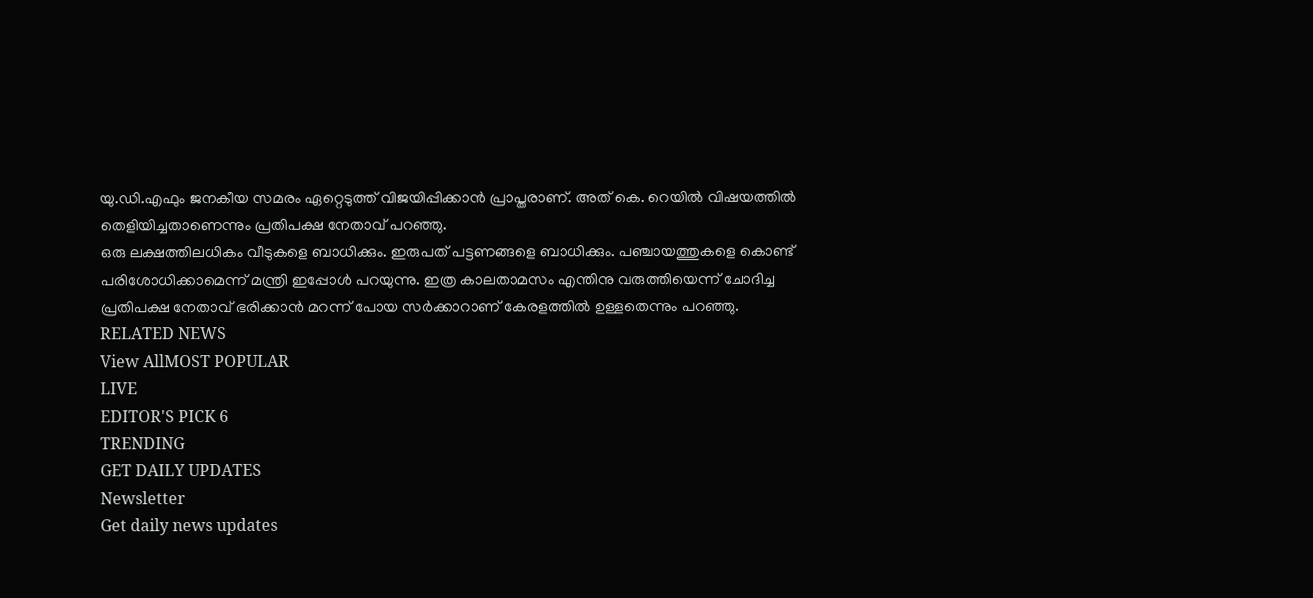യു.ഡി.എഫും ജനകീയ സമരം ഏറ്റെടുത്ത് വിജയിപ്പിക്കാൻ പ്രാപ്തരാണ്. അത് കെ. റെയിൽ വിഷയത്തിൽ തെളിയിച്ചതാണെന്നും പ്രതിപക്ഷ നേതാവ് പറഞ്ഞു.
ഒരു ലക്ഷത്തിലധികം വീടുകളെ ബാധിക്കും. ഇരുപത് പട്ടണങ്ങളെ ബാധിക്കും. പഞ്ചായത്തുകളെ കൊണ്ട് പരിശോധിക്കാമെന്ന് മന്ത്രി ഇപ്പോൾ പറയുന്നു. ഇത്ര കാലതാമസം എന്തിനു വരുത്തിയെന്ന് ചോദിച്ച പ്രതിപക്ഷ നേതാവ് ഭരിക്കാൻ മറന്ന് പോയ സർക്കാറാണ് കേരളത്തിൽ ഉള്ളതെന്നും പറഞ്ഞു.
RELATED NEWS
View AllMOST POPULAR
LIVE
EDITOR'S PICK 6
TRENDING
GET DAILY UPDATES
Newsletter
Get daily news updates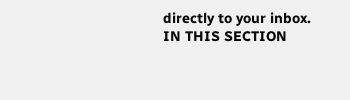directly to your inbox.
IN THIS SECTION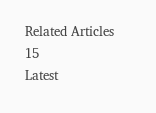Related Articles
15
Latest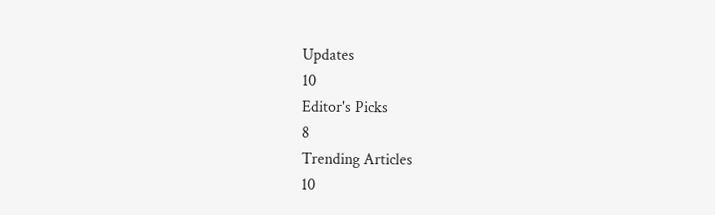Updates
10
Editor's Picks
8
Trending Articles
10